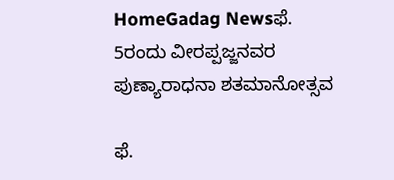HomeGadag Newsಫೆ. 5ರಂದು ವೀರಪ್ಪಜ್ಜನವರ ಪುಣ್ಯಾರಾಧನಾ ಶತಮಾನೋತ್ಸವ

ಫೆ.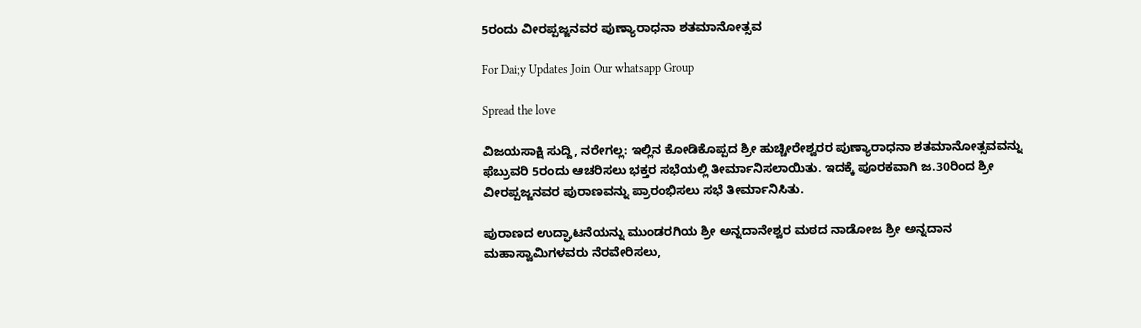5ರಂದು ವೀರಪ್ಪಜ್ಜನವರ ಪುಣ್ಯಾರಾಧನಾ ಶತಮಾನೋತ್ಸವ

For Dai;y Updates Join Our whatsapp Group

Spread the love

ವಿಜಯಸಾಕ್ಷಿ ಸುದ್ದಿ, ನರೇಗಲ್ಲ: ಇಲ್ಲಿನ ಕೋಡಿಕೊಪ್ಪದ ಶ್ರೀ ಹುಚ್ಚೀರೇಶ್ವರರ ಪುಣ್ಯಾರಾಧನಾ ಶತಮಾನೋತ್ಸವವನ್ನು ಫೆಬ್ರುವರಿ 5ರಂದು ಆಚರಿಸಲು ಭಕ್ತರ ಸಭೆಯಲ್ಲಿ ತೀರ್ಮಾನಿಸಲಾಯಿತು. ಇದಕ್ಕೆ ಪೂರಕವಾಗಿ ಜ.30ರಿಂದ ಶ್ರೀ ವೀರಪ್ಪಜ್ಜನವರ ಪುರಾಣವನ್ನು ಪ್ರಾರಂಭಿಸಲು ಸಭೆ ತೀರ್ಮಾನಿಸಿತು.

ಪುರಾಣದ ಉದ್ಘಾಟನೆಯನ್ನು ಮುಂಡರಗಿಯ ಶ್ರೀ ಅನ್ನದಾನೇಶ್ವರ ಮಠದ ನಾಡೋಜ ಶ್ರೀ ಅನ್ನದಾನ ಮಹಾಸ್ವಾಮಿಗಳವರು ನೆರವೇರಿಸಲು,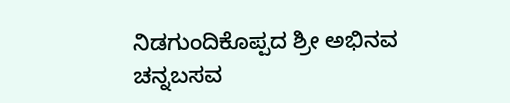ನಿಡಗುಂದಿಕೊಪ್ಪದ ಶ್ರೀ ಅಭಿನವ ಚನ್ನಬಸವ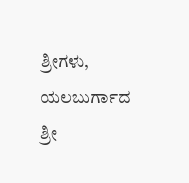ಶ್ರೀಗಳು, ಯಲಬುರ್ಗಾದ ಶ್ರೀ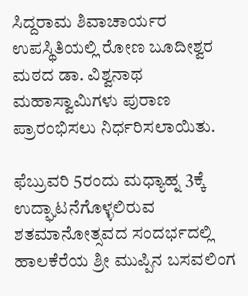ಸಿದ್ದರಾಮ ಶಿವಾಚಾರ್ಯರ ಉಪಸ್ಥಿತಿಯಲ್ಲಿ ರೋಣ ಬೂದೀಶ್ವರ ಮಠದ ಡಾ. ವಿಶ್ವನಾಥ ಮಹಾಸ್ವಾಮಿಗಳು ಪುರಾಣ ಪ್ರಾರಂಭಿಸಲು ನಿರ್ಧರಿಸಲಾಯಿತು.

ಫೆಬ್ರುವರಿ 5ರಂದು ಮಧ್ಯಾಹ್ನ 3ಕ್ಕೆ ಉದ್ಘಾಟನೆಗೊಳ್ಳಲಿರುವ ಶತಮಾನೋತ್ಸವದ ಸಂದರ್ಭದಲ್ಲಿ ಹಾಲಕೆರೆಯ ಶ್ರೀ ಮುಪ್ಪಿನ ಬಸವಲಿಂಗ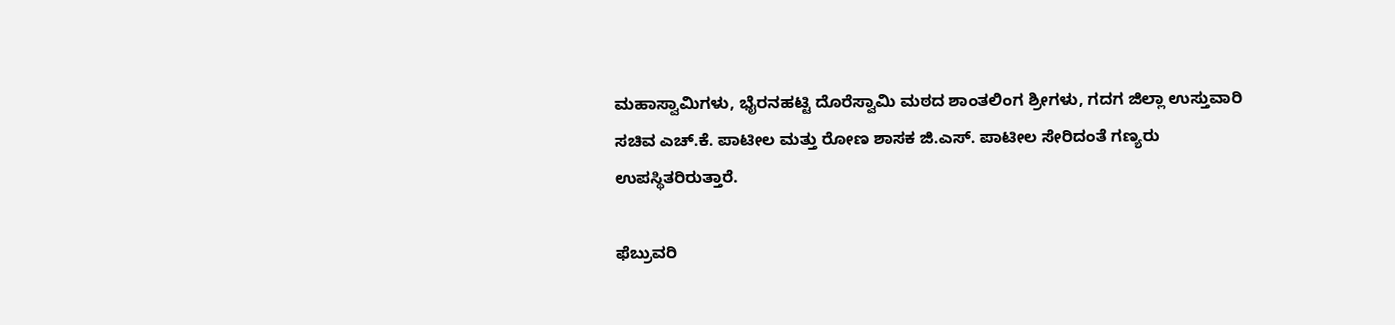ಮಹಾಸ್ವಾಮಿಗಳು, ಭೈರನಹಟ್ಟಿ ದೊರೆಸ್ವಾಮಿ ಮಠದ ಶಾಂತಲಿಂಗ ಶ್ರೀಗಳು, ಗದಗ ಜಿಲ್ಲಾ ಉಸ್ತುವಾರಿ ಸಚಿವ ಎಚ್.ಕೆ. ಪಾಟೀಲ ಮತ್ತು ರೋಣ ಶಾಸಕ ಜಿ.ಎಸ್. ಪಾಟೀಲ ಸೇರಿದಂತೆ ಗಣ್ಯರು ಉಪಸ್ಥಿತರಿರುತ್ತಾರೆ.

ಫೆಬ್ರುವರಿ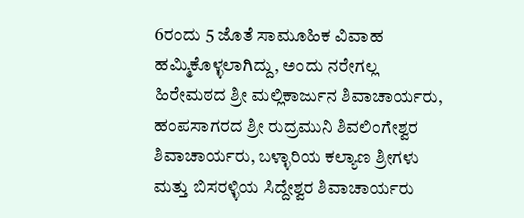6ರಂದು 5 ಜೊತೆ ಸಾಮೂಹಿಕ ವಿವಾಹ ಹಮ್ಮಿಕೊಳ್ಳಲಾಗಿದ್ದು, ಅಂದು ನರೇಗಲ್ಲ ಹಿರೇಮಠದ ಶ್ರೀ ಮಲ್ಲಿಕಾರ್ಜುನ ಶಿವಾಚಾರ್ಯರು, ಹಂಪಸಾಗರದ ಶ್ರೀ ರುದ್ರಮುನಿ ಶಿವಲಿಂಗೇಶ್ವರ ಶಿವಾಚಾರ್ಯರು, ಬಳ್ಳಾರಿಯ ಕಲ್ಯಾಣ ಶ್ರೀಗಳು ಮತ್ತು ಬಿಸರಳ್ಳಿಯ ಸಿದ್ದೇಶ್ವರ ಶಿವಾಚಾರ್ಯರು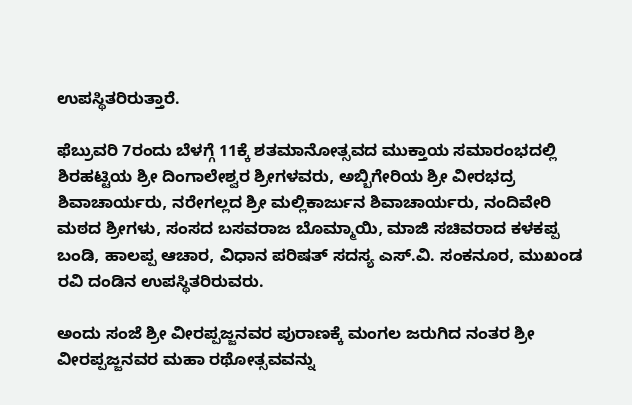ಉಪಸ್ಥಿತರಿರುತ್ತಾರೆ.

ಫೆಬ್ರುವರಿ 7ರಂದು ಬೆಳಗ್ಗೆ 11ಕ್ಕೆ ಶತಮಾನೋತ್ಸವದ ಮುಕ್ತಾಯ ಸಮಾರಂಭದಲ್ಲಿ ಶಿರಹಟ್ಟಿಯ ಶ್ರೀ ದಿಂಗಾಲೇಶ್ವರ ಶ್ರೀಗಳವರು, ಅಬ್ಬಿಗೇರಿಯ ಶ್ರೀ ವೀರಭದ್ರ ಶಿವಾಚಾರ್ಯರು, ನರೇಗಲ್ಲದ ಶ್ರೀ ಮಲ್ಲಿಕಾರ್ಜುನ ಶಿವಾಚಾರ್ಯರು, ನಂದಿವೇರಿ ಮಠದ ಶ್ರೀಗಳು, ಸಂಸದ ಬಸವರಾಜ ಬೊಮ್ಮಾಯಿ, ಮಾಜಿ ಸಚಿವರಾದ ಕಳಕಪ್ಪ ಬಂಡಿ, ಹಾಲಪ್ಪ ಆಚಾರ, ವಿಧಾನ ಪರಿಷತ್ ಸದಸ್ಯ ಎಸ್.ವಿ. ಸಂಕನೂರ, ಮುಖಂಡ ರವಿ ದಂಡಿನ ಉಪಸ್ಥಿತರಿರುವರು.

ಅಂದು ಸಂಜೆ ಶ್ರೀ ವೀರಪ್ಪಜ್ಜನವರ ಪುರಾಣಕ್ಕೆ ಮಂಗಲ ಜರುಗಿದ ನಂತರ ಶ್ರೀ ವೀರಪ್ಪಜ್ಜನವರ ಮಹಾ ರಥೋತ್ಸವವನ್ನು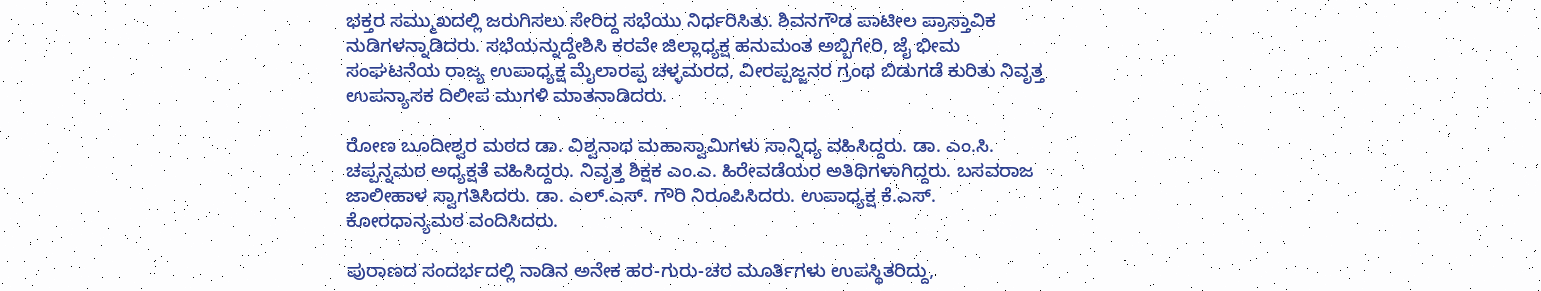ಭಕ್ತರ ಸಮ್ಮುಖದಲ್ಲಿ ಜರುಗಿಸಲು ಸೇರಿದ್ದ ಸಭೆಯು ನಿರ್ಧರಿಸಿತು. ಶಿವನಗೌಡ ಪಾಟೀಲ ಪ್ರಾಸ್ತಾವಿಕ ನುಡಿಗಳನ್ನಾಡಿದರು. ಸಭೆಯನ್ನುದ್ದೇಶಿಸಿ ಕರವೇ ಜಿಲ್ಲಾಧ್ಯಕ್ಷ ಹನುಮಂತ ಅಬ್ಬಿಗೇರಿ, ಜೈ ಭೀಮ ಸಂಘಟನೆಯ ರಾಜ್ಯ ಉಪಾಧ್ಯಕ್ಷ ಮೈಲಾರಪ್ಪ ಚಳ್ಳಮರದ, ವೀರಪ್ಪಜ್ಜನರ ಗ್ರಂಥ ಬಿಡುಗಡೆ ಕುರಿತು ನಿವೃತ್ತ ಉಪನ್ಯಾಸಕ ದಿಲೀಪ ಮುಗಳಿ ಮಾತನಾಡಿದರು.

ರೋಣ ಬೂದೀಶ್ವರ ಮಠದ ಡಾ. ವಿಶ್ವನಾಥ ಮಹಾಸ್ವಾಮಿಗಳು ಸಾನ್ನಿಧ್ಯ ವಹಿಸಿದ್ದರು. ಡಾ. ಎಂ.ಸಿ. ಚಪ್ಪನ್ನಮಠ ಅಧ್ಯಕ್ಷತೆ ವಹಿಸಿದ್ದರು. ನಿವೃತ್ತ ಶಿಕ್ಷಕ ಎಂ.ಎ. ಹಿರೇವಡೆಯರ ಅತಿಥಿಗಳಾಗಿದ್ದರು. ಬಸವರಾಜ ಜಾಲೀಹಾಳ ಸ್ವಾಗತಿಸಿದರು. ಡಾ. ಎಲ್.ಎಸ್. ಗೌರಿ ನಿರೂಪಿಸಿದರು. ಉಪಾಧ್ಯಕ್ಷ ಕೆ.ಎಸ್. ಕೋರಧಾನ್ಯಮಠ ವಂದಿಸಿದರು.

ಪುರಾಣದ ಸಂದರ್ಭದಲ್ಲಿ ನಾಡಿನ ಅನೇಕ ಹರ-ಗುರು-ಚರ ಮೂರ್ತಿಗಳು ಉಪಸ್ಥಿತರಿದ್ದು,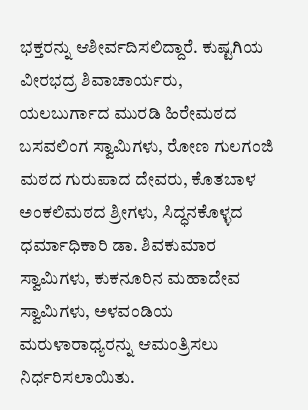ಭಕ್ತರನ್ನು ಆಶೀರ್ವದಿಸಲಿದ್ದಾರೆ. ಕುಷ್ಟಗಿಯ ವೀರಭದ್ರ ಶಿವಾಚಾರ್ಯರು, ಯಲಬುರ್ಗಾದ ಮುರಡಿ ಹಿರೇಮಠದ ಬಸವಲಿಂಗ ಸ್ವಾಮಿಗಳು, ರೋಣ ಗುಲಗಂಜಿ ಮಠದ ಗುರುಪಾದ ದೇವರು, ಕೊತಬಾಳ ಅಂಕಲಿಮಠದ ಶ್ರೀಗಳು, ಸಿದ್ಧನಕೊಳ್ಳದ ಧರ್ಮಾಧಿಕಾರಿ ಡಾ. ಶಿವಕುಮಾರ ಸ್ವಾಮಿಗಳು, ಕುಕನೂರಿನ ಮಹಾದೇವ ಸ್ವಾಮಿಗಳು, ಅಳವಂಡಿಯ ಮರುಳಾರಾಧ್ಯರನ್ನು ಆಮಂತ್ರಿಸಲು ನಿರ್ಧರಿಸಲಾಯಿತು.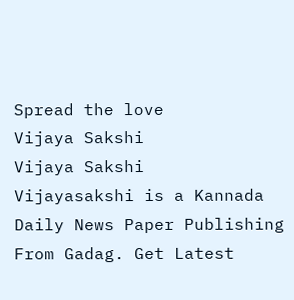Spread the love
Vijaya Sakshi
Vijaya Sakshi
Vijayasakshi is a Kannada Daily News Paper Publishing From Gadag. Get Latest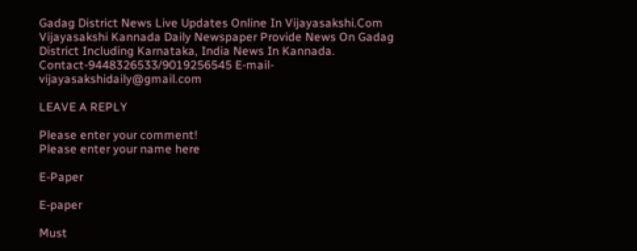Gadag District News Live Updates Online In Vijayasakshi.Com Vijayasakshi Kannada Daily Newspaper Provide News On Gadag District Including Karnataka, India News In Kannada. Contact-9448326533/9019256545 E-mail-vijayasakshidaily@gmail.com

LEAVE A REPLY

Please enter your comment!
Please enter your name here

E-Paper

E-paper

Must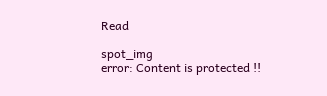Read

spot_img
error: Content is protected !!